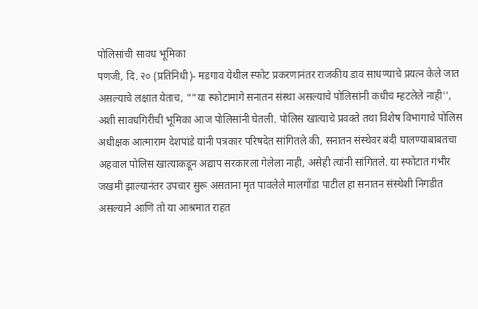पोलिसांची सावध भूमिका
पणजी, दि. २० (प्रतिनिधी)- मडगाव येथील स्फोट प्रकरणानंतर राजकीय डाव साधण्याचे प्रयत्न केले जात असल्याचे लक्षात येताच, ""या स्फोटामागे सनातन संस्था असल्याचे पोलिसांनी कधीच म्हटलेले नाही'', अशी सावधगिरीची भूमिका आज पोलिसांनी घेतली. पोलिस खात्याचे प्रवक्ते तथा विशेष विभागाचे पोलिस अधीक्षक आत्माराम देशपांडे यांनी पत्रकार परिषदेत सांगितले की, सनातन संस्थेवर बंदी घालण्याबाबतचा अहवाल पोलिस खात्याकडून अद्याप सरकारला गेलेला नाही, असेही त्यांनी सांगितले. या स्फोटात गंभीर जखमी झाल्यानंतर उपचार सुरू असताना मृत पावलेले मालगोंडा पाटील हा सनातन संस्थेशी निगडीत असल्याने आणि तो या आश्रमात राहत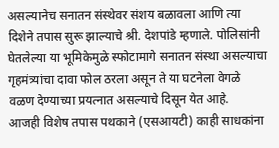असल्यानेच सनातन संस्थेवर संशय बळावला आणि त्या दिशेने तपास सुरू झाल्याचे श्री. देशपांडे म्हणाले. पोलिसांनी घेतलेल्या या भूमिकेमुळे स्फोटामागे सनातन संस्था असल्याचा गृहमंत्र्यांचा दावा फोल ठरला असून ते या घटनेला वेगळे वळण देण्याच्या प्रयत्नात असल्याचे दिसून येत आहे.
आजही विशेष तपास पथकाने (एसआयटी) काही साधकांना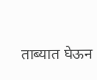ताब्यात घेऊन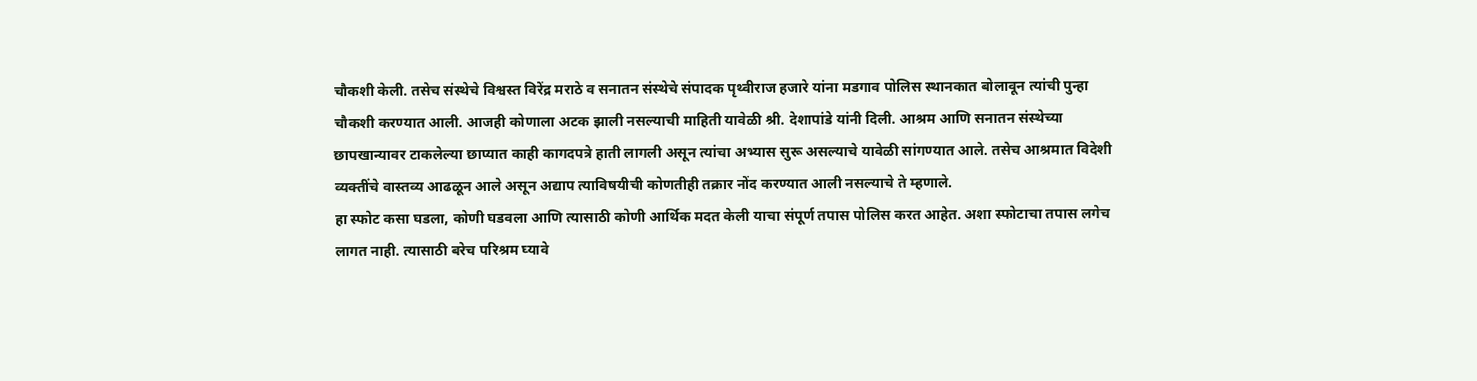चौकशी केली. तसेच संस्थेचे विश्वस्त विरेंद्र मराठे व सनातन संस्थेचे संपादक पृथ्वीराज हजारे यांना मडगाव पोलिस स्थानकात बोलावून त्यांची पुन्हा चौकशी करण्यात आली. आजही कोणाला अटक झाली नसल्याची माहिती यावेळी श्री. देशापांडे यांनी दिली. आश्रम आणि सनातन संस्थेच्या छापखान्यावर टाकलेल्या छाप्यात काही कागदपत्रे हाती लागली असून त्यांचा अभ्यास सुरू असल्याचे यावेळी सांगण्यात आले. तसेच आश्रमात विदेशी व्यक्तींचे वास्तव्य आढळून आले असून अद्याप त्याविषयीची कोणतीही तक्रार नोंद करण्यात आली नसल्याचे ते म्हणाले.
हा स्फोट कसा घडला, कोणी घडवला आणि त्यासाठी कोणी आर्थिक मदत केली याचा संपूर्ण तपास पोलिस करत आहेत. अशा स्फोटाचा तपास लगेच लागत नाही. त्यासाठी बरेच परिश्रम घ्यावे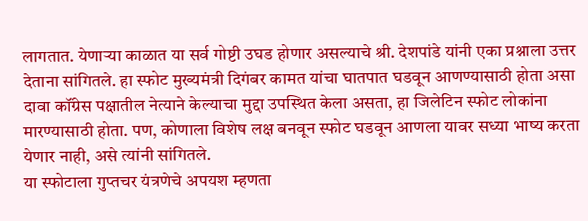लागतात. येणाऱ्या काळात या सर्व गोष्टी उघड होणार असल्याचे श्री. देशपांडे यांनी एका प्रश्नाला उत्तर देताना सांगितले. हा स्फोट मुख्यमंत्री दिगंबर कामत यांचा घातपात घडवून आणण्यासाठी होता असा दावा कॉंग्रेस पक्षातील नेत्याने केल्याचा मुद्दा उपस्थित केला असता, हा जिलेटिन स्फोट लोकांना मारण्यासाठी होता. पण, कोणाला विशेष लक्ष बनवून स्फोट घडवून आणला यावर सध्या भाष्य करता येणार नाही, असे त्यांनी सांगितले.
या स्फोटाला गुप्तचर यंत्रणेचे अपयश म्हणता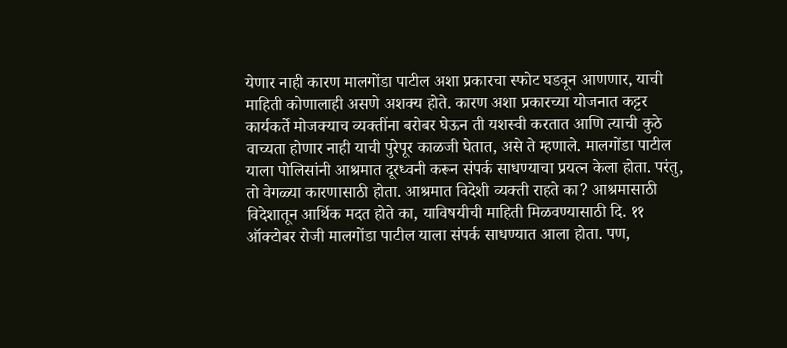येणार नाही कारण मालगोंडा पाटील अशा प्रकारचा स्फोट घडवून आणणार, याची माहिती कोणालाही असणे अशक्य होते. कारण अशा प्रकारच्या योजनात कट्टर कार्यकर्ते मोजक्याच व्यक्तींना बरोबर घेऊन ती यशस्वी करतात आणि त्याची कुठे वाच्यता होणार नाही याची पुरेपूर काळजी घेतात, असे ते म्हणाले. मालगोंडा पाटील याला पोलिसांनी आश्रमात दूरध्वनी करून संपर्क साधण्याचा प्रयत्न केला होता. परंतु, तो वेगळ्या कारणासाठी होता. आश्रमात विदेशी व्यक्ती राहते का? आश्रमासाठी विदेशातून आर्थिक मदत होते का, याविषयीची माहिती मिळवण्यासाठी दि. ११ ऑक्टोबर रोजी मालगोंडा पाटील याला संपर्क साधण्यात आला होता. पण,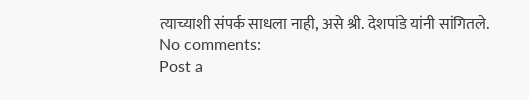त्याच्याशी संपर्क साधला नाही, असे श्री. देशपांडे यांनी सांगितले.
No comments:
Post a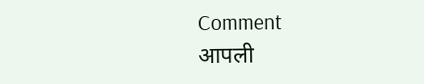Comment
आपली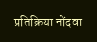प्रतिक्रिया नोंदवा